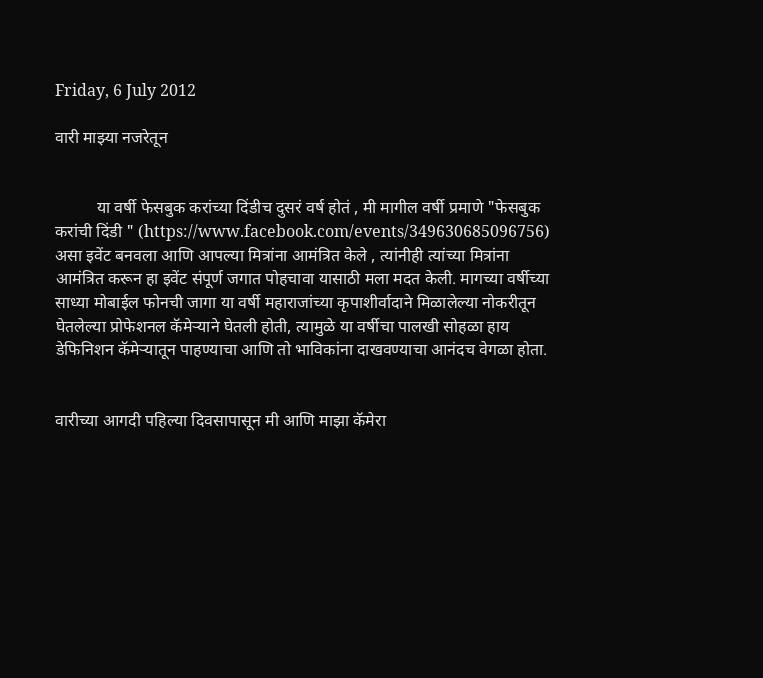Friday, 6 July 2012

वारी माझ्या नजरेतून


          या वर्षी फेसबुक करांच्या दिंडीच दुसरं वर्ष होतं , मी मागील वर्षी प्रमाणे "फेसबुक करांची दिंडी " (https://www.facebook.com/events/349630685096756) असा इवेंट बनवला आणि आपल्या मित्रांना आमंत्रित केले , त्यांनीही त्यांच्या मित्रांना आमंत्रित करून हा इवेंट संपूर्ण जगात पोहचावा यासाठी मला मदत केली. मागच्या वर्षीच्या  साध्या मोबाईल फोनची जागा या वर्षी महाराजांच्या कृपाशीर्वादाने मिळालेल्या नोकरीतून घेतलेल्या प्रोफेशनल कॅमेऱ्याने घेतली होती, त्यामुळे या वर्षीचा पालखी सोहळा हाय डेफिनिशन कॅमेऱ्यातून पाहण्याचा आणि तो भाविकांना दाखवण्याचा आनंदच वेगळा होता.


वारीच्या आगदी पहिल्या दिवसापासून मी आणि माझा कॅमेरा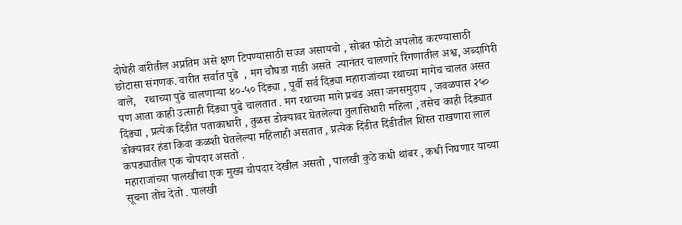दोघेही वारीतील अप्रतिम असे क्षण टिपण्यासाठी सज्ज असायचो , सोबत फोटो अपलोड करण्यासाठी छोटासा संगणक. वारीत सर्वात पुढे  , मग चौघडा गाडी असते  त्यानंतर चालणारे रिंगणातील अश्व, अब्दागिरी वाले,   रथाच्या पुढे चालणाऱ्या ४०-५० दिंड्या , पूर्वी सर्व दिंड्या महाराजांच्या रथाच्या मागेच चालत असत पण आता काही उत्साही दिंड्या पुढे चालतात . मग रथाच्या मागे प्रचंड असा जनसमुदाय , जवळपास २५० दिंड्या , प्रत्येक दिंडीत पताकाधारी , तुळस डोक्यावर घेतलेल्या तुलासिधारी महिला , तसेच काही दिंड्यात डोक्यावर हंडा किवा कळशी घेतलेल्या महिलाही असतात , प्रत्येक दिंडीत दिंडीतील शिस्त राखणारा लाल कपड्यातील एक चोपदार असतो .
महाराजांच्या पालखीचा एक मुख्य चोपदार देखील असतो , पालखी कुठे कधी थांबर , कधी निघणार याच्या सूचना तोच देतो . पालखी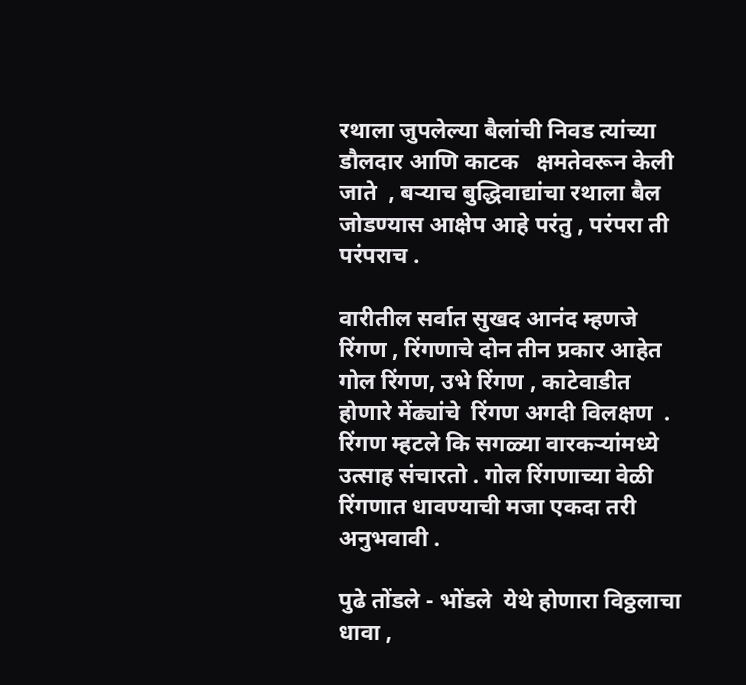रथाला जुपलेल्या बैलांची निवड त्यांच्या डौलदार आणि काटक   क्षमतेवरून केली जाते  , बऱ्याच बुद्धिवाद्यांचा रथाला बैल जोडण्यास आक्षेप आहे परंतु , परंपरा ती  परंपराच .

वारीतील सर्वात सुखद आनंद म्हणजे रिंगण , रिंगणाचे दोन तीन प्रकार आहेत  गोल रिंगण, उभे रिंगण , काटेवाडीत होणारे मेंढ्यांचे  रिंगण अगदी विलक्षण  . रिंगण म्हटले कि सगळ्या वारकऱ्यांमध्ये उत्साह संचारतो . गोल रिंगणाच्या वेळी रिंगणात धावण्याची मजा एकदा तरी अनुभवावी .

पुढे तोंडले - भोंडले  येथे होणारा विठ्ठलाचा धावा ,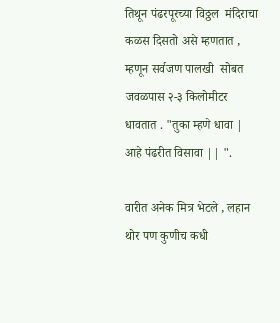तिथून पंढरपूरच्या विठ्ठल  मंदिराचा कळस दिसतो असे म्हणतात , म्हणून सर्वजण पालखी  सोबत जवळपास २-३ किलोमीटर धावतात . "तुका म्हणे धावा | आहे पंढरीत विसावा || ".

वारीत अनेक मित्र भेटले , लहान थोर पण कुणीच कधी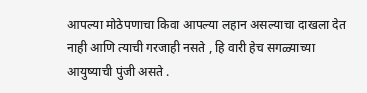आपल्या मोठेपणाचा किवा आपल्या लहान असल्याचा दाखला देत नाही आणि त्याची गरजाही नसते , हि वारी हेच सगळ्याच्या आयुष्याची पुंजी असते .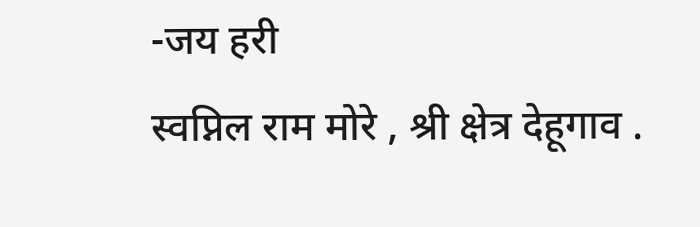-जय हरी
स्वप्निल राम मोरे , श्री क्षेत्र देहूगाव .